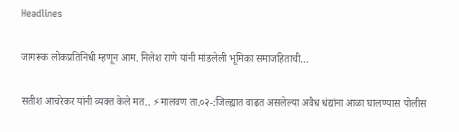Headlines

जागरूक लोकप्रतिनिधी म्हणून आम. निलेश राणे यांनी मांडलेली भूमिका समाजहिताची…

सतीश आचरेकर यांनी व्यक्त केले मत.. ⚡मालवण ता.०२-:जिल्ह्यात वाढत असलेल्या अवैध धंद्यांना आळा घालण्यास पोलीस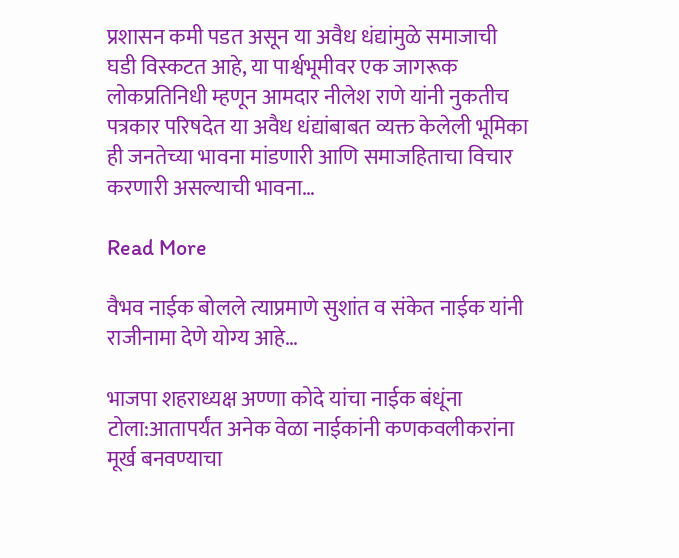प्रशासन कमी पडत असून या अवैध धंद्यांमुळे समाजाची घडी विस्कटत आहे, या पार्श्वभूमीवर एक जागरूक लोकप्रतिनिधी म्हणून आमदार नीलेश राणे यांनी नुकतीच पत्रकार परिषदेत या अवैध धंद्यांबाबत व्यक्त केलेली भूमिका ही जनतेच्या भावना मांडणारी आणि समाजहिताचा विचार करणारी असल्याची भावना…

Read More

वैभव नाईक बोलले त्याप्रमाणे सुशांत व संकेत नाईक यांनी राजीनामा देणे योग्य आहे…

भाजपा शहराध्यक्ष अण्णा कोदे यांचा नाईक बंधूंना टोला:आतापर्यंत अनेक वेळा नाईकांनी कणकवलीकरांना मूर्ख बनवण्याचा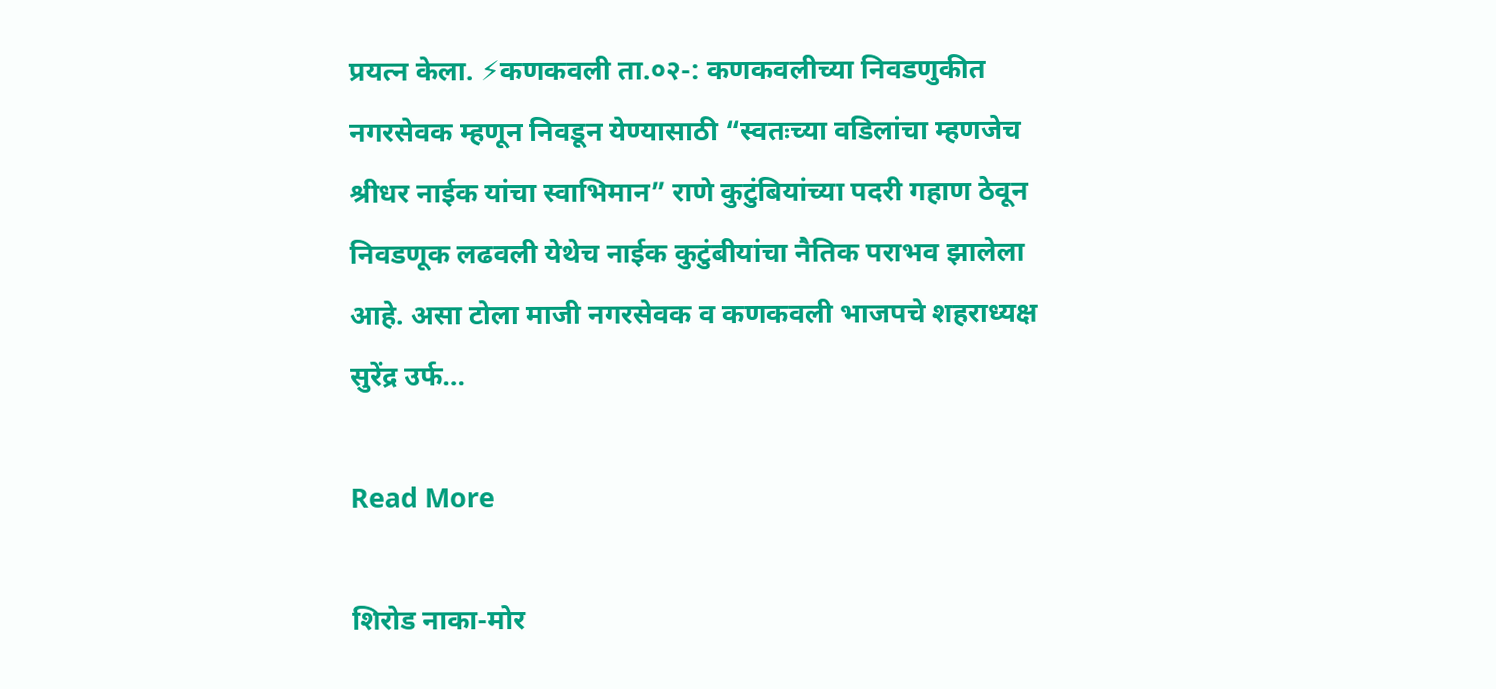प्रयत्न केला. ⚡कणकवली ता.०२-: कणकवलीच्या निवडणुकीत नगरसेवक म्हणून निवडून येण्यासाठी “स्वतःच्या वडिलांचा म्हणजेच श्रीधर नाईक यांचा स्वाभिमान” राणे कुटुंबियांच्या पदरी गहाण ठेवून निवडणूक लढवली येथेच नाईक कुटुंबीयांचा नैतिक पराभव झालेला आहे. असा टोला माजी नगरसेवक व कणकवली भाजपचे शहराध्यक्ष सुरेंद्र उर्फ…

Read More

शिरोड नाका-मोर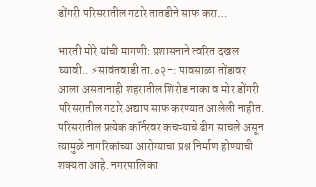डोंगरी परिसरातील गटारे तातडीने साफ करा…

भारती मोरे यांची मागणी: प्रशासनाने त्वरित दखल घ्यावी.. ⚡सावंतवाडी ता.०२-: पावसाळा तोंडावर आला असतानाही शहरातील शिरोड नाका व मोर डोंगरी परिसरातील गटारे अद्याप साफ करण्यात आलेली नाहीत. परिसरातील प्रत्येक कॉर्नरवर कचऱ्याचे ढीग साचले असून त्यामुळे नागरिकांच्या आरोग्याचा प्रश्न निर्माण होण्याची शक्यता आहे. नगरपालिका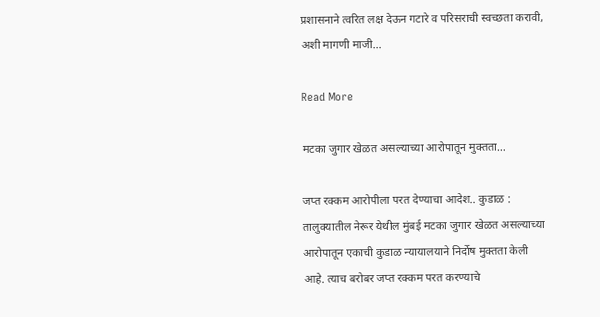प्रशासनाने त्वरित लक्ष देऊन गटारे व परिसराची स्वच्छता करावी, अशी मागणी माजी…

Read More

मटका जुगार खेळत असल्याच्या आरोपातून मुक्तता…

जप्त रक्कम आरोपीला परत देण्याचा आदेश.. कुडाळ : तालुक्यातील नेरूर येथील मुंबई मटका जुगार खेळत असल्याच्या आरोपातून एकाची कुडाळ न्यायालयाने निर्दोष मुक्तता केली आहे. त्याच बरोबर जप्त रक्कम परत करण्याचे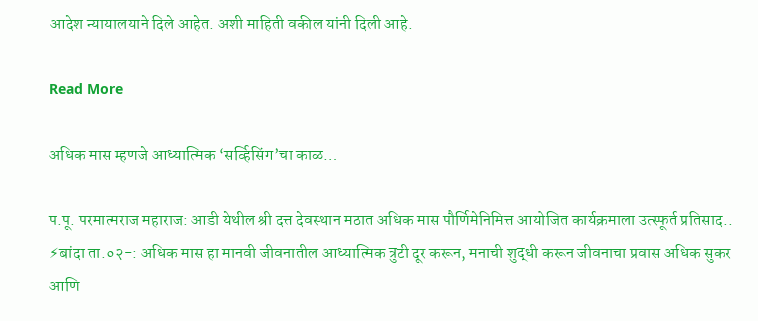आदेश न्यायालयाने दिले आहेत. अशी माहिती वकील यांनी दिली आहे.

Read More

अधिक मास म्हणजे आध्यात्मिक ‘सर्व्हिसिंग’चा काळ…

प.पू. परमात्मराज महाराज: आडी येथील श्री दत्त देवस्थान मठात अधिक मास पौर्णिमेनिमित्त आयोजित कार्यक्रमाला उत्स्फूर्त प्रतिसाद.. ⚡बांदा ता.०२-: अधिक मास हा मानवी जीवनातील आध्यात्मिक त्रुटी दूर करून, मनाची शुद्धी करून जीवनाचा प्रवास अधिक सुकर आणि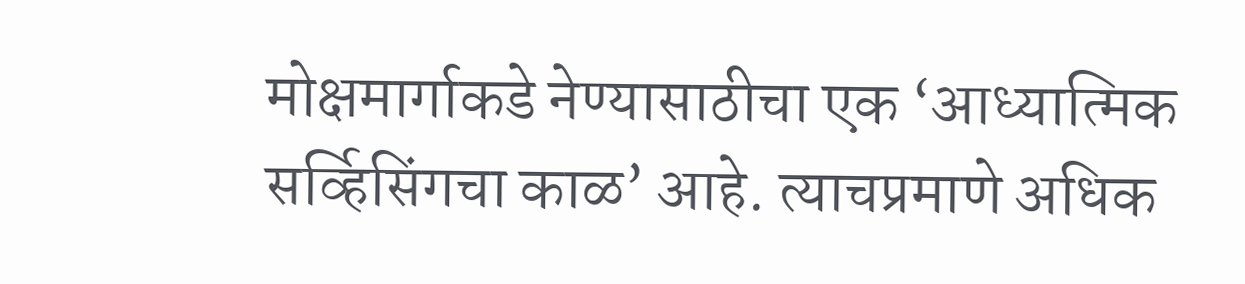मोक्षमार्गाकडे नेण्यासाठीचा एक ‘आध्यात्मिक सर्व्हिसिंगचा काळ’ आहे. त्याचप्रमाणे अधिक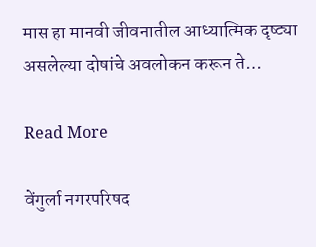मास हा मानवी जीवनातील आध्यात्मिक दृष्ट्या असलेल्या दोषांचे अवलोकन करून ते…

Read More

वेंगुर्ला नगरपरिषद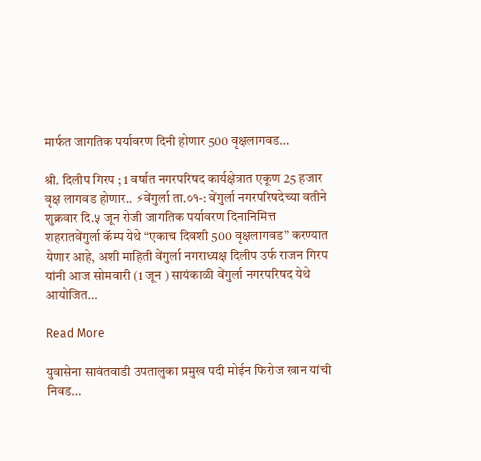मार्फत जागतिक पर्यावरण दिनी होणार 500 वृक्षलागवड…

श्री. दिलीप गिरप ; 1 वर्षात नगरपरिषद कार्यक्षेत्रात एकूण 25 हजार वृक्ष लागवड होणार.. ⚡वेंगुर्ला ता.०१-: वेंगुर्ला नगरपरिषदेच्या वतीने शुक्रवार दि.५ जून रोजी जागतिक पर्यावरण दिनानिमित्त शहरातवेंगुर्ला कॅम्प येथे “एकाच दिवशी 500 वृक्षलागवड” करण्यात येणार आहे, अशी माहिती वेंगुर्ला नगराध्यक्ष दिलीप उर्फ राजन गिरप यांनी आज सोमवारी (1 जून ) सायंकाळी वेंगुर्ला नगरपरिषद येथे आयोजित…

Read More

युवासेना सावंतवाडी उपतालुका प्रमुख पदी मोईन फिरोज खान यांची निवड…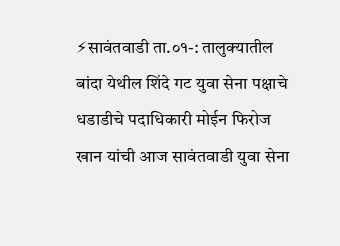⚡सावंतवाडी ता.०१-: तालुक्यातील बांदा येथील शिंदे गट युवा सेना पक्षाचे धडाडीचे पदाधिकारी मोईन फिरोज खान यांची आज सावंतवाडी युवा सेना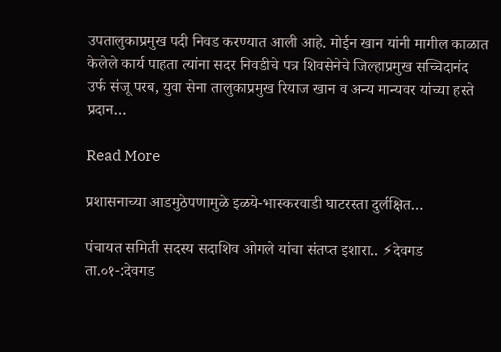उपतालुकाप्रमुख पदी निवड करण्यात आली आहे. मोईन खान यांनी मागील काळात केलेले कार्य पाहता त्यांना सदर निवडीचे पत्र शिवसेनेचे जिल्हाप्रमुख सच्चिदानंद उर्फ संजू परब, युवा सेना तालुकाप्रमुख रियाज खान व अन्य मान्यवर यांच्या हस्ते प्रदान…

Read More

प्रशासनाच्या आडमुठेपणामुळे इळये-भास्करवाडी घाटरस्ता दुर्लक्षित…

पंचायत समिती सदस्य सदाशिव ओगले यांचा संतप्त इशारा.. ⚡देवगड ता.०१-:देवगड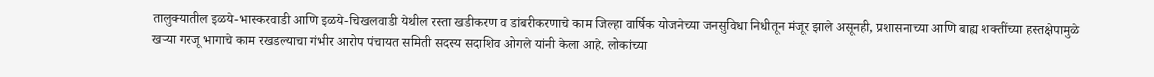तालुक्यातील इळये-भास्करवाडी आणि इळये-चिखलवाडी येथील रस्ता खडीकरण व डांबरीकरणाचे काम जिल्हा वार्षिक योजनेच्या जनसुविधा निधीतून मंजूर झाले असूनही, प्रशासनाच्या आणि बाह्य शक्तींच्या हस्तक्षेपामुळे खऱ्या गरजू भागाचे काम रखडल्याचा गंभीर आरोप पंचायत समिती सदस्य सदाशिव ओगले यांनी केला आहे. लोकांच्या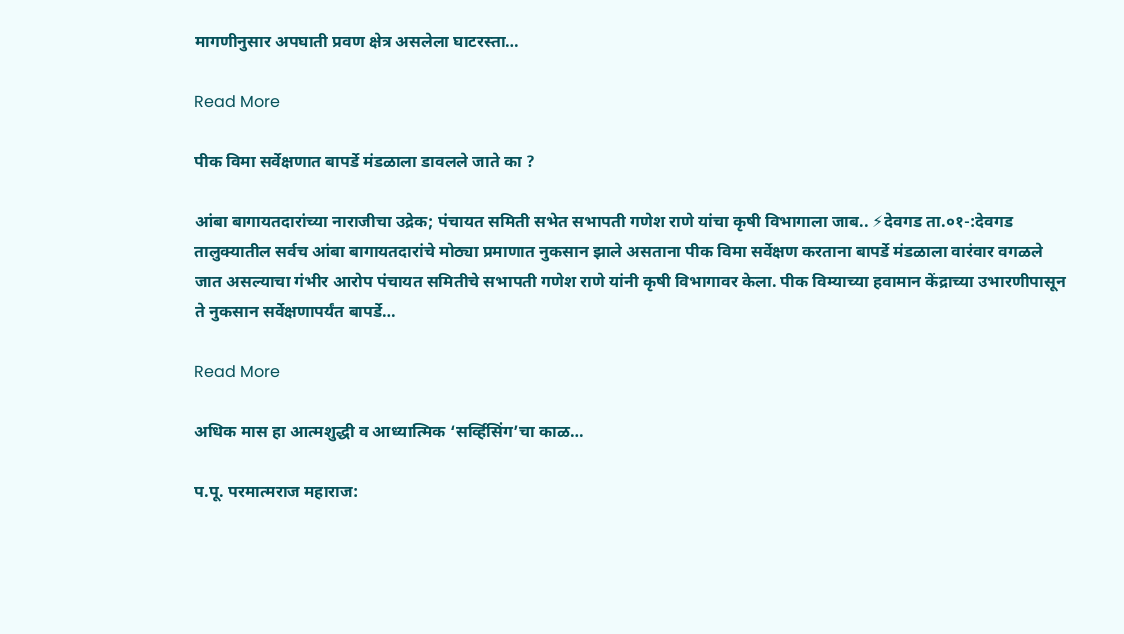मागणीनुसार अपघाती प्रवण क्षेत्र असलेला घाटरस्ता…

Read More

पीक विमा सर्वेक्षणात बापर्डे मंडळाला डावलले जाते का ?

आंबा बागायतदारांच्या नाराजीचा उद्रेक; पंचायत समिती सभेत सभापती गणेश राणे यांचा कृषी विभागाला जाब.. ⚡देवगड ता.०१-:देवगड तालुक्यातील सर्वच आंबा बागायतदारांचे मोठ्या प्रमाणात नुकसान झाले असताना पीक विमा सर्वेक्षण करताना बापर्डे मंडळाला वारंवार वगळले जात असल्याचा गंभीर आरोप पंचायत समितीचे सभापती गणेश राणे यांनी कृषी विभागावर केला. पीक विम्याच्या हवामान केंद्राच्या उभारणीपासून ते नुकसान सर्वेक्षणापर्यंत बापर्डे…

Read More

अधिक मास हा आत्मशुद्धी व आध्यात्मिक ‘सर्व्हिसिंग’चा काळ…

प.पू. परमात्मराज महाराज: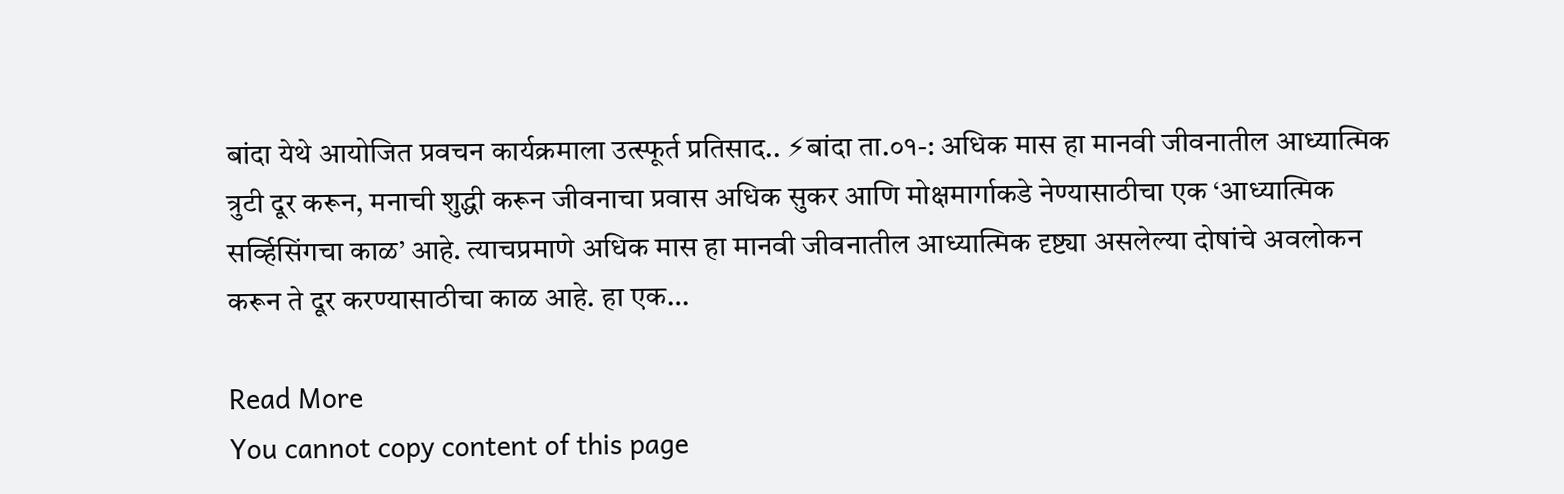बांदा येथे आयोजित प्रवचन कार्यक्रमाला उत्स्फूर्त प्रतिसाद.. ⚡बांदा ता.०१-: अधिक मास हा मानवी जीवनातील आध्यात्मिक त्रुटी दूर करून, मनाची शुद्धी करून जीवनाचा प्रवास अधिक सुकर आणि मोक्षमार्गाकडे नेण्यासाठीचा एक ‘आध्यात्मिक सर्व्हिसिंगचा काळ’ आहे. त्याचप्रमाणे अधिक मास हा मानवी जीवनातील आध्यात्मिक दृष्ट्या असलेल्या दोषांचे अवलोकन करून ते दूर करण्यासाठीचा काळ आहे. हा एक…

Read More
You cannot copy content of this page